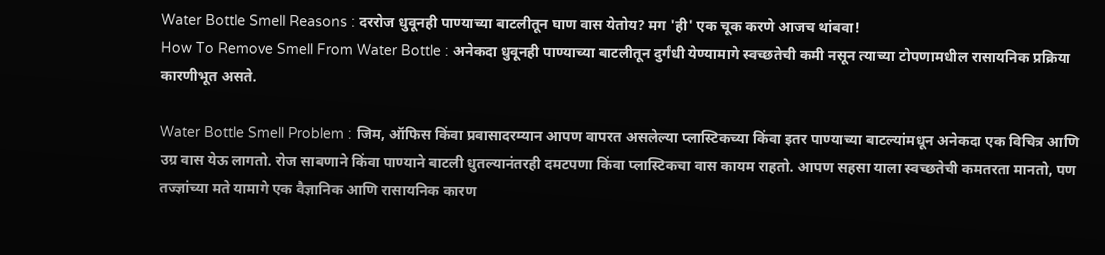Water Bottle Smell Reasons : दररोज धुवूनही पाण्याच्या बाटलीतून घाण वास येतोय? मग 'ही' एक चूक करणे आजच थांबवा!
How To Remove Smell From Water Bottle : अनेकदा धुवूनही पाण्याच्या बाटलीतून दुर्गंधी येण्यामागे स्वच्छतेची कमी नसून त्याच्या टोपणामधील रासायनिक प्रक्रिया कारणीभूत असते.

Water Bottle Smell Problem : जिम, ऑफिस किंवा प्रवासादरम्यान आपण वापरत असलेल्या प्लास्टिकच्या किंवा इतर पाण्याच्या बाटल्यांमधून अनेकदा एक विचित्र आणि उग्र वास येऊ लागतो. रोज साबणाने किंवा पाण्याने बाटली धुतल्यानंतरही दमटपणा किंवा प्लास्टिकचा वास कायम राहतो. आपण सहसा याला स्वच्छतेची कमतरता मानतो, पण तज्ज्ञांच्या मते यामागे एक वैज्ञानिक आणि रासायनिक कारण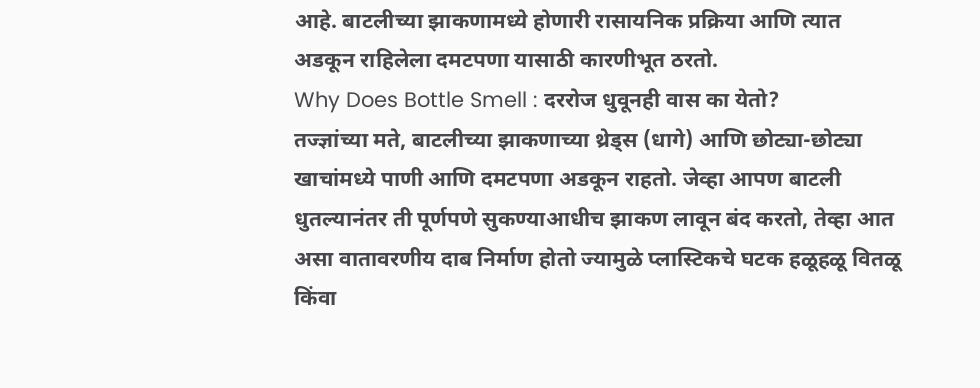आहे. बाटलीच्या झाकणामध्ये होणारी रासायनिक प्रक्रिया आणि त्यात अडकून राहिलेला दमटपणा यासाठी कारणीभूत ठरतो.
Why Does Bottle Smell : दररोज धुवूनही वास का येतो?
तज्ज्ञांच्या मते, बाटलीच्या झाकणाच्या थ्रेड्स (धागे) आणि छोट्या-छोट्या खाचांमध्ये पाणी आणि दमटपणा अडकून राहतो. जेव्हा आपण बाटली धुतल्यानंतर ती पूर्णपणे सुकण्याआधीच झाकण लावून बंद करतो, तेव्हा आत असा वातावरणीय दाब निर्माण होतो ज्यामुळे प्लास्टिकचे घटक हळूहळू वितळू किंवा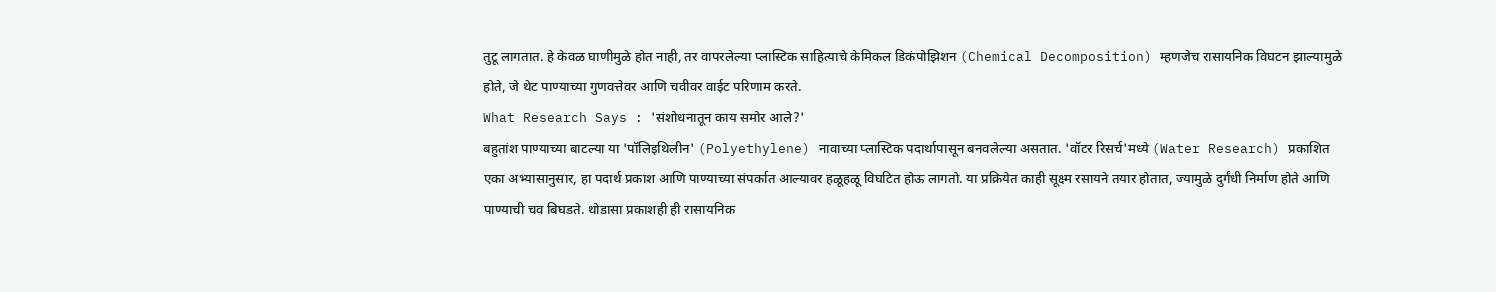तुटू लागतात. हे केवळ घाणीमुळे होत नाही, तर वापरलेल्या प्लास्टिक साहित्याचे केमिकल डिकंपोझिशन (Chemical Decomposition) म्हणजेच रासायनिक विघटन झाल्यामुळे होते, जे थेट पाण्याच्या गुणवत्तेवर आणि चवीवर वाईट परिणाम करते.
What Research Says : 'संशोधनातून काय समोर आले?'
बहुतांश पाण्याच्या बाटल्या या 'पॉलिइथिलीन' (Polyethylene) नावाच्या प्लास्टिक पदार्थापासून बनवलेल्या असतात. 'वॉटर रिसर्च'मध्ये (Water Research) प्रकाशित एका अभ्यासानुसार, हा पदार्थ प्रकाश आणि पाण्याच्या संपर्कात आल्यावर हळूहळू विघटित होऊ लागतो. या प्रक्रियेत काही सूक्ष्म रसायने तयार होतात, ज्यामुळे दुर्गंधी निर्माण होते आणि पाण्याची चव बिघडते. थोडासा प्रकाशही ही रासायनिक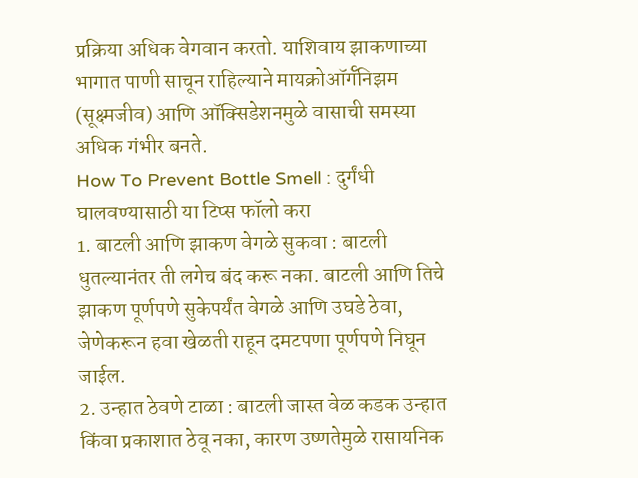प्रक्रिया अधिक वेगवान करतो. याशिवाय झाकणाच्या भागात पाणी साचून राहिल्याने मायक्रोऑर्गॅनिझम (सूक्ष्मजीव) आणि ऑक्सिडेशनमुळे वासाची समस्या अधिक गंभीर बनते.
How To Prevent Bottle Smell : दुर्गंधी घालवण्यासाठी या टिप्स फॉलो करा
1. बाटली आणि झाकण वेगळे सुकवा : बाटली धुतल्यानंतर ती लगेच बंद करू नका. बाटली आणि तिचे झाकण पूर्णपणे सुकेपर्यंत वेगळे आणि उघडे ठेवा, जेणेकरून हवा खेळती राहून दमटपणा पूर्णपणे निघून जाईल.
2. उन्हात ठेवणे टाळा : बाटली जास्त वेळ कडक उन्हात किंवा प्रकाशात ठेवू नका, कारण उष्णतेमुळे रासायनिक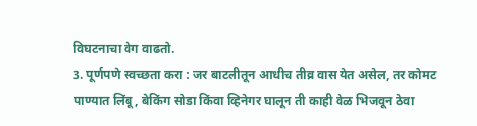विघटनाचा वेग वाढतो.
3. पूर्णपणे स्वच्छता करा : जर बाटलीतून आधीच तीव्र वास येत असेल, तर कोमट पाण्यात लिंबू, बेकिंग सोडा किंवा व्हिनेगर घालून ती काही वेळ भिजवून ठेवा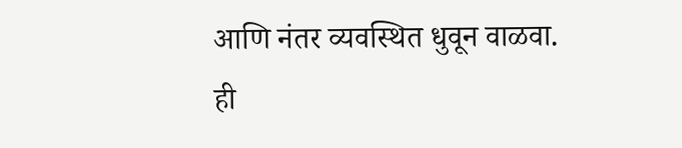आणि नंतर व्यवस्थित धुवून वाळवा.
ही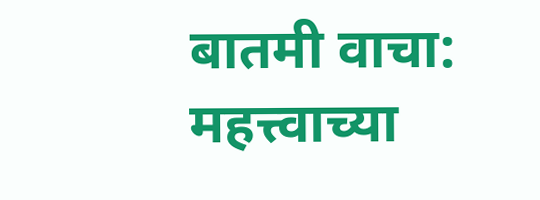बातमी वाचा:
महत्त्वाच्या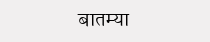बातम्या